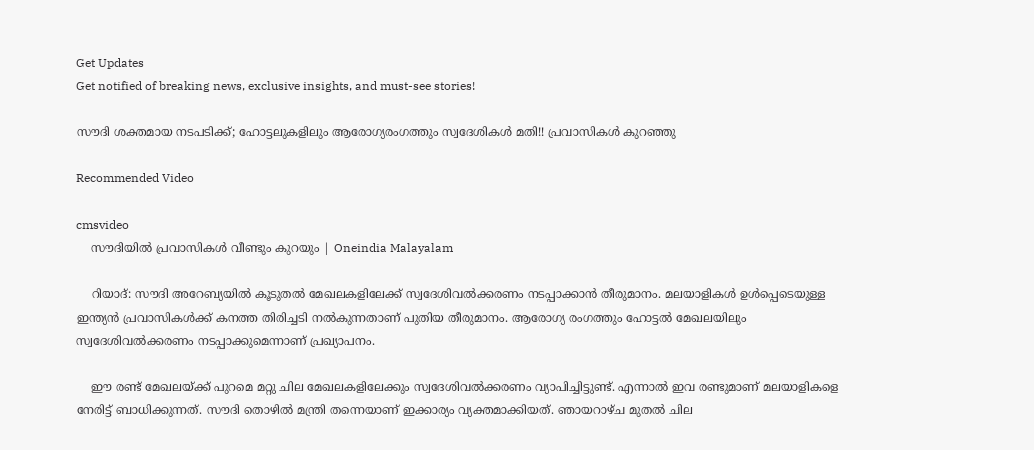Get Updates
Get notified of breaking news, exclusive insights, and must-see stories!

സൗദി ശക്തമായ നടപടിക്ക്; ഹോട്ടലുകളിലും ആരോഗ്യരംഗത്തും സ്വദേശികള്‍ മതി!! പ്രവാസികള്‍ കുറഞ്ഞു

Recommended Video

cmsvideo
    സൗദിയിൽ പ്രവാസികൾ വീണ്ടും കുറയും | Oneindia Malayalam

    റിയാദ്: സൗദി അറേബ്യയില്‍ കൂടുതല്‍ മേഖലകളിലേക്ക് സ്വദേശിവല്‍ക്കരണം നടപ്പാക്കാന്‍ തീരുമാനം. മലയാളികള്‍ ഉള്‍പ്പെടെയുള്ള ഇന്ത്യന്‍ പ്രവാസികള്‍ക്ക് കനത്ത തിരിച്ചടി നല്‍കുന്നതാണ് പുതിയ തീരുമാനം. ആരോഗ്യ രംഗത്തും ഹോട്ടല്‍ മേഖലയിലും സ്വദേശിവല്‍ക്കരണം നടപ്പാക്കുമെന്നാണ് പ്രഖ്യാപനം.

    ഈ രണ്ട് മേഖലയ്ക്ക് പുറമെ മറ്റു ചില മേഖലകളിലേക്കും സ്വദേശിവല്‍ക്കരണം വ്യാപിച്ചിട്ടുണ്ട്. എന്നാല്‍ ഇവ രണ്ടുമാണ് മലയാളികളെ നേരിട്ട് ബാധിക്കുന്നത്. സൗദി തൊഴില്‍ മന്ത്രി തന്നെയാണ് ഇക്കാര്യം വ്യക്തമാക്കിയത്. ഞായറാഴ്ച മുതല്‍ ചില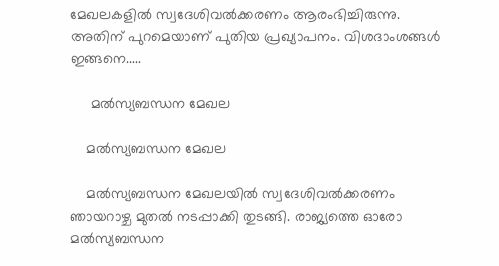മേഖലകളില്‍ സ്വദേശിവല്‍ക്കരണം ആരംഭിച്ചിരുന്നു. അതിന് പുറമെയാണ് പുതിയ പ്രഖ്യാപനം. വിശദാംശങ്ങള്‍ ഇങ്ങനെ.....

     മല്‍സ്യബന്ധന മേഖല

    മല്‍സ്യബന്ധന മേഖല

    മല്‍സ്യബന്ധന മേഖലയില്‍ സ്വദേശിവല്‍ക്കരണം ഞായറാഴ്ച മുതല്‍ നടപ്പാക്കി തുടങ്ങി. രാജ്യത്തെ ഓരോ മല്‍സ്യബന്ധന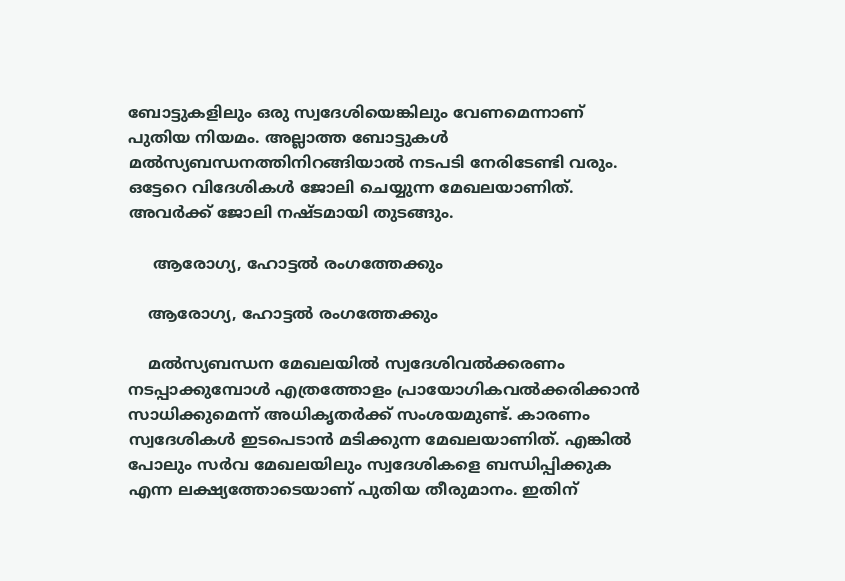ബോട്ടുകളിലും ഒരു സ്വദേശിയെങ്കിലും വേണമെന്നാണ് പുതിയ നിയമം. അല്ലാത്ത ബോട്ടുകള്‍ മല്‍സ്യബന്ധനത്തിനിറങ്ങിയാല്‍ നടപടി നേരിടേണ്ടി വരും. ഒട്ടേറെ വിദേശികള്‍ ജോലി ചെയ്യുന്ന മേഖലയാണിത്. അവര്‍ക്ക് ജോലി നഷ്ടമായി തുടങ്ങും.

     ആരോഗ്യ, ഹോട്ടല്‍ രംഗത്തേക്കും

    ആരോഗ്യ, ഹോട്ടല്‍ രംഗത്തേക്കും

    മല്‍സ്യബന്ധന മേഖലയില്‍ സ്വദേശിവല്‍ക്കരണം നടപ്പാക്കുമ്പോള്‍ എത്രത്തോളം പ്രായോഗികവല്‍ക്കരിക്കാന്‍ സാധിക്കുമെന്ന് അധികൃതര്‍ക്ക് സംശയമുണ്ട്. കാരണം സ്വദേശികള്‍ ഇടപെടാന്‍ മടിക്കുന്ന മേഖലയാണിത്. എങ്കില്‍ പോലും സര്‍വ മേഖലയിലും സ്വദേശികളെ ബന്ധിപ്പിക്കുക എന്ന ലക്ഷ്യത്തോടെയാണ് പുതിയ തീരുമാനം. ഇതിന്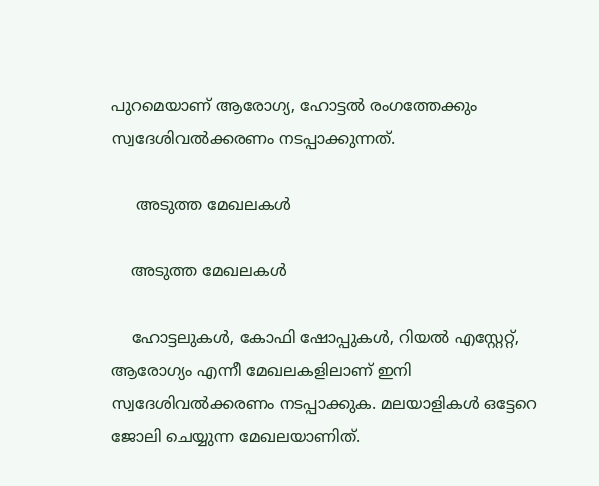പുറമെയാണ് ആരോഗ്യ, ഹോട്ടല്‍ രംഗത്തേക്കും സ്വദേശിവല്‍ക്കരണം നടപ്പാക്കുന്നത്.

     അടുത്ത മേഖലകള്‍

    അടുത്ത മേഖലകള്‍

    ഹോട്ടലുകള്‍, കോഫി ഷോപ്പുകള്‍, റിയല്‍ എസ്റ്റേറ്റ്, ആരോഗ്യം എന്നീ മേഖലകളിലാണ് ഇനി സ്വദേശിവല്‍ക്കരണം നടപ്പാക്കുക. മലയാളികള്‍ ഒട്ടേറെ ജോലി ചെയ്യുന്ന മേഖലയാണിത്.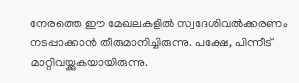നേരത്തെ ഈ മേഖലകളില്‍ സ്വദേശിവല്‍ക്കരണം നടപ്പാക്കാന്‍ തീരുമാനിച്ചിരുന്നു. പക്ഷേ, പിന്നീട് മാറ്റിവയ്ക്കുകയായിരുന്നു.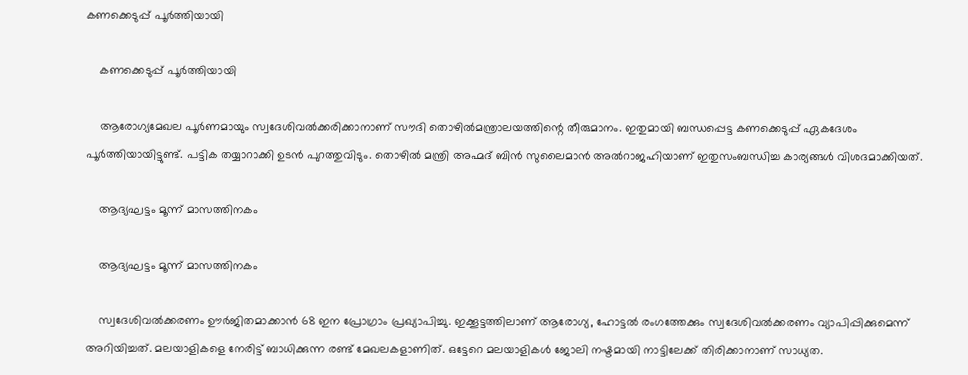കണക്കെടുപ്പ് പൂര്‍ത്തിയായി

    കണക്കെടുപ്പ് പൂര്‍ത്തിയായി

    ആരോഗ്യമേഖല പൂര്‍ണമായും സ്വദേശിവല്‍ക്കരിക്കാനാണ് സൗദി തൊഴില്‍മന്ത്രാലയത്തിന്റെ തീരുമാനം. ഇതുമായി ബന്ധപ്പെട്ട കണക്കെടുപ്പ് ഏകദേശം പൂര്‍ത്തിയായിട്ടുണ്ട്. പട്ടിക തയ്യാറാക്കി ഉടന്‍ പുറത്തുവിടും. തൊഴില്‍ മന്ത്രി അഹ്മദ് ബിന്‍ സുലൈമാന്‍ അല്‍റാജഹിയാണ് ഇതുസംബന്ധിച്ച കാര്യങ്ങള്‍ വിശദമാക്കിയത്.

    ആദ്യഘട്ടം മൂന്ന് മാസത്തിനകം

    ആദ്യഘട്ടം മൂന്ന് മാസത്തിനകം

    സ്വദേശിവല്‍ക്കരണം ഊര്‍ജിതമാക്കാന്‍ 68 ഇന പ്രോഗ്രാം പ്രഖ്യാപിച്ചു. ഇക്കൂട്ടത്തിലാണ് ആരോഗ്യ, ഹോട്ടല്‍ രംഗത്തേക്കും സ്വദേശിവല്‍ക്കരണം വ്യാപിപ്പിക്കുമെന്ന് അറിയിച്ചത്. മലയാളികളെ നേരിട്ട് ബാധിക്കുന്ന രണ്ട് മേഖലകളാണിത്. ഒട്ടേറെ മലയാളികള്‍ ജോലി നഷ്ടമായി നാട്ടിലേക്ക് തിരിക്കാനാണ് സാധ്യത.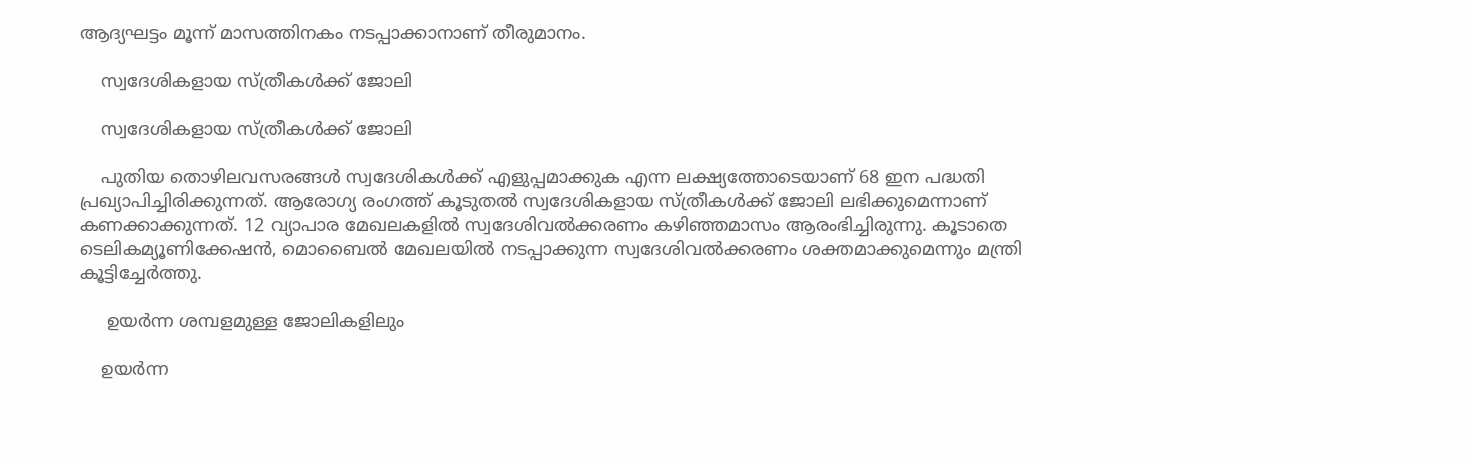ആദ്യഘട്ടം മൂന്ന് മാസത്തിനകം നടപ്പാക്കാനാണ് തീരുമാനം.

    സ്വദേശികളായ സ്ത്രീകള്‍ക്ക് ജോലി

    സ്വദേശികളായ സ്ത്രീകള്‍ക്ക് ജോലി

    പുതിയ തൊഴിലവസരങ്ങള്‍ സ്വദേശികള്‍ക്ക് എളുപ്പമാക്കുക എന്ന ലക്ഷ്യത്തോടെയാണ് 68 ഇന പദ്ധതി പ്രഖ്യാപിച്ചിരിക്കുന്നത്. ആരോഗ്യ രംഗത്ത് കൂടുതല്‍ സ്വദേശികളായ സ്ത്രീകള്‍ക്ക് ജോലി ലഭിക്കുമെന്നാണ് കണക്കാക്കുന്നത്. 12 വ്യാപാര മേഖലകളില്‍ സ്വദേശിവല്‍ക്കരണം കഴിഞ്ഞമാസം ആരംഭിച്ചിരുന്നു. കൂടാതെ ടെലികമ്യൂണിക്കേഷന്‍, മൊബൈല്‍ മേഖലയില്‍ നടപ്പാക്കുന്ന സ്വദേശിവല്‍ക്കരണം ശക്തമാക്കുമെന്നും മന്ത്രി കൂട്ടിച്ചേര്‍ത്തു.

     ഉയര്‍ന്ന ശമ്പളമുള്ള ജോലികളിലും

    ഉയര്‍ന്ന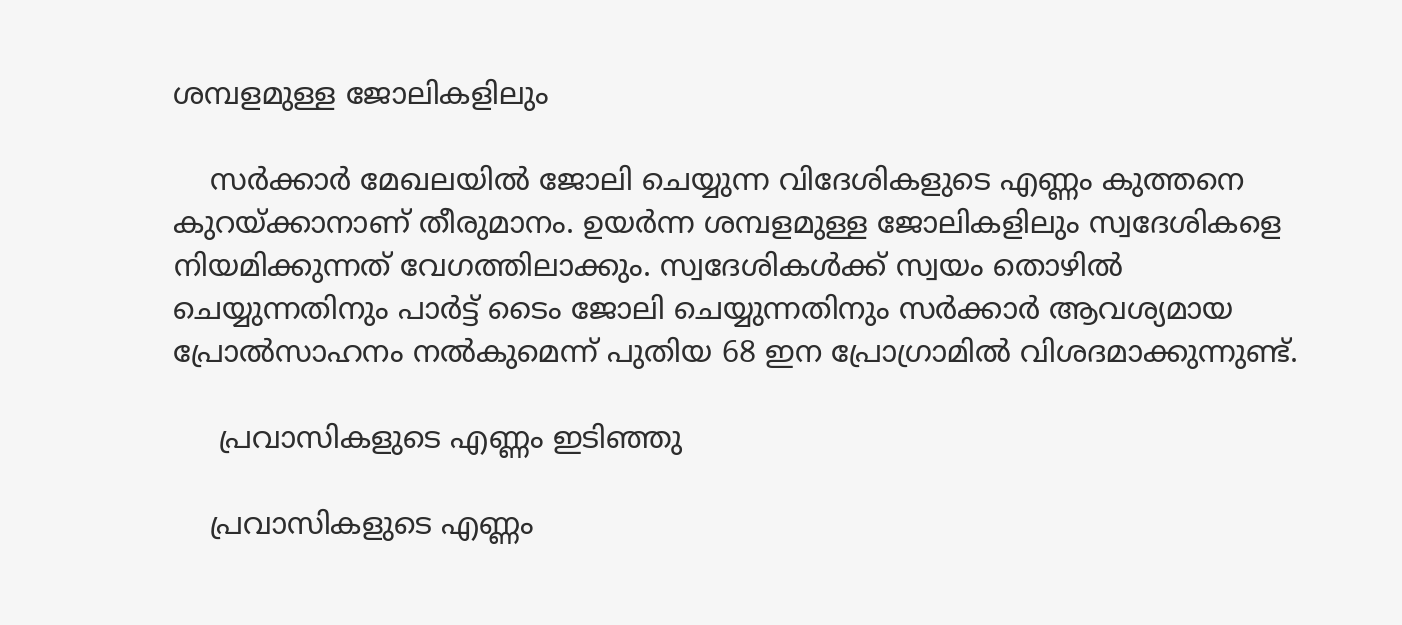ശമ്പളമുള്ള ജോലികളിലും

    സര്‍ക്കാര്‍ മേഖലയില്‍ ജോലി ചെയ്യുന്ന വിദേശികളുടെ എണ്ണം കുത്തനെ കുറയ്ക്കാനാണ് തീരുമാനം. ഉയര്‍ന്ന ശമ്പളമുള്ള ജോലികളിലും സ്വദേശികളെ നിയമിക്കുന്നത് വേഗത്തിലാക്കും. സ്വദേശികള്‍ക്ക് സ്വയം തൊഴില്‍ ചെയ്യുന്നതിനും പാര്‍ട്ട് ടൈം ജോലി ചെയ്യുന്നതിനും സര്‍ക്കാര്‍ ആവശ്യമായ പ്രോല്‍സാഹനം നല്‍കുമെന്ന് പുതിയ 68 ഇന പ്രോഗ്രാമില്‍ വിശദമാക്കുന്നുണ്ട്.

     പ്രവാസികളുടെ എണ്ണം ഇടിഞ്ഞു

    പ്രവാസികളുടെ എണ്ണം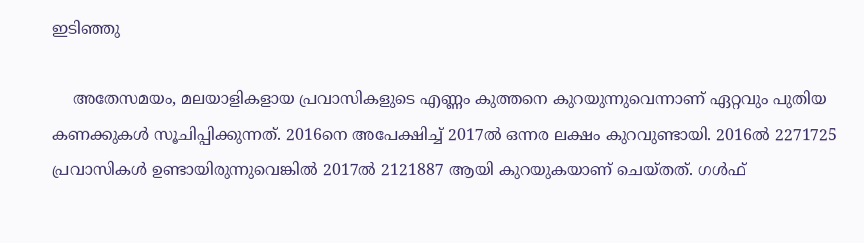ഇടിഞ്ഞു

    അതേസമയം, മലയാളികളായ പ്രവാസികളുടെ എണ്ണം കുത്തനെ കുറയുന്നുവെന്നാണ് ഏറ്റവും പുതിയ കണക്കുകള്‍ സൂചിപ്പിക്കുന്നത്. 2016നെ അപേക്ഷിച്ച് 2017ല്‍ ഒന്നര ലക്ഷം കുറവുണ്ടായി. 2016ല്‍ 2271725 പ്രവാസികള്‍ ഉണ്ടായിരുന്നുവെങ്കില്‍ 2017ല്‍ 2121887 ആയി കുറയുകയാണ് ചെയ്തത്. ഗള്‍ഫ്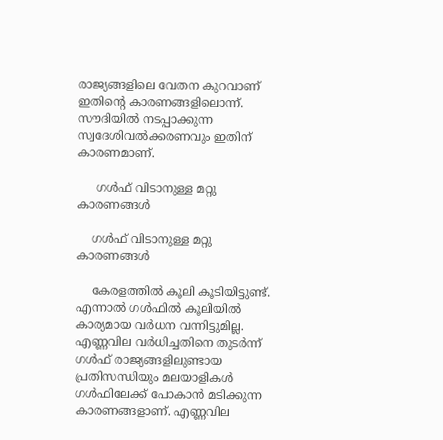രാജ്യങ്ങളിലെ വേതന കുറവാണ് ഇതിന്റെ കാരണങ്ങളിലൊന്ന്. സൗദിയില്‍ നടപ്പാക്കുന്ന സ്വദേശിവല്‍ക്കരണവും ഇതിന് കാരണമാണ്.

     ഗള്‍ഫ് വിടാനുള്ള മറ്റു കാരണങ്ങള്‍

    ഗള്‍ഫ് വിടാനുള്ള മറ്റു കാരണങ്ങള്‍

    കേരളത്തില്‍ കൂലി കൂടിയിട്ടുണ്ട്. എന്നാല്‍ ഗള്‍ഫില്‍ കൂലിയില്‍ കാര്യമായ വര്‍ധന വന്നിട്ടുമില്ല. എണ്ണവില വര്‍ധിച്ചതിനെ തുടര്‍ന്ന് ഗള്‍ഫ് രാജ്യങ്ങളിലുണ്ടായ പ്രതിസന്ധിയും മലയാളികള്‍ ഗള്‍ഫിലേക്ക് പോകാന്‍ മടിക്കുന്ന കാരണങ്ങളാണ്. എണ്ണവില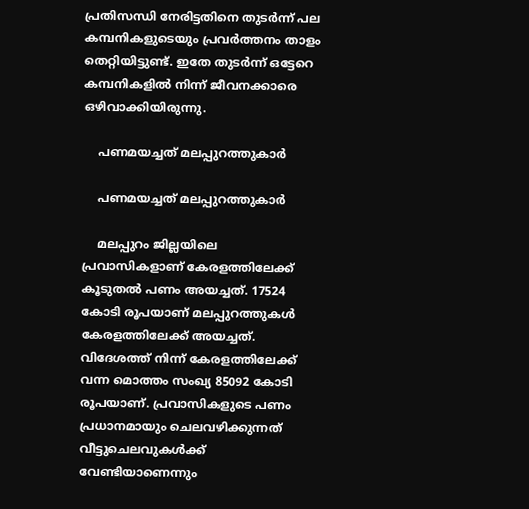പ്രതിസന്ധി നേരിട്ടതിനെ തുടര്‍ന്ന് പല കമ്പനികളുടെയും പ്രവര്‍ത്തനം താളം തെറ്റിയിട്ടുണ്ട്. ഇതേ തുടര്‍ന്ന് ഒട്ടേറെ കമ്പനികളില്‍ നിന്ന് ജീവനക്കാരെ ഒഴിവാക്കിയിരുന്നു.

    പണമയച്ചത് മലപ്പുറത്തുകാര്‍

    പണമയച്ചത് മലപ്പുറത്തുകാര്‍

    മലപ്പുറം ജില്ലയിലെ പ്രവാസികളാണ് കേരളത്തിലേക്ക് കൂടുതല്‍ പണം അയച്ചത്. 17524 കോടി രൂപയാണ് മലപ്പുറത്തുകള്‍ കേരളത്തിലേക്ക് അയച്ചത്. വിദേശത്ത് നിന്ന് കേരളത്തിലേക്ക് വന്ന മൊത്തം സംഖ്യ 85092 കോടി രൂപയാണ്. പ്രവാസികളുടെ പണം പ്രധാനമായും ചെലവഴിക്കുന്നത് വീട്ടുചെലവുകള്‍ക്ക് വേണ്ടിയാണെന്നും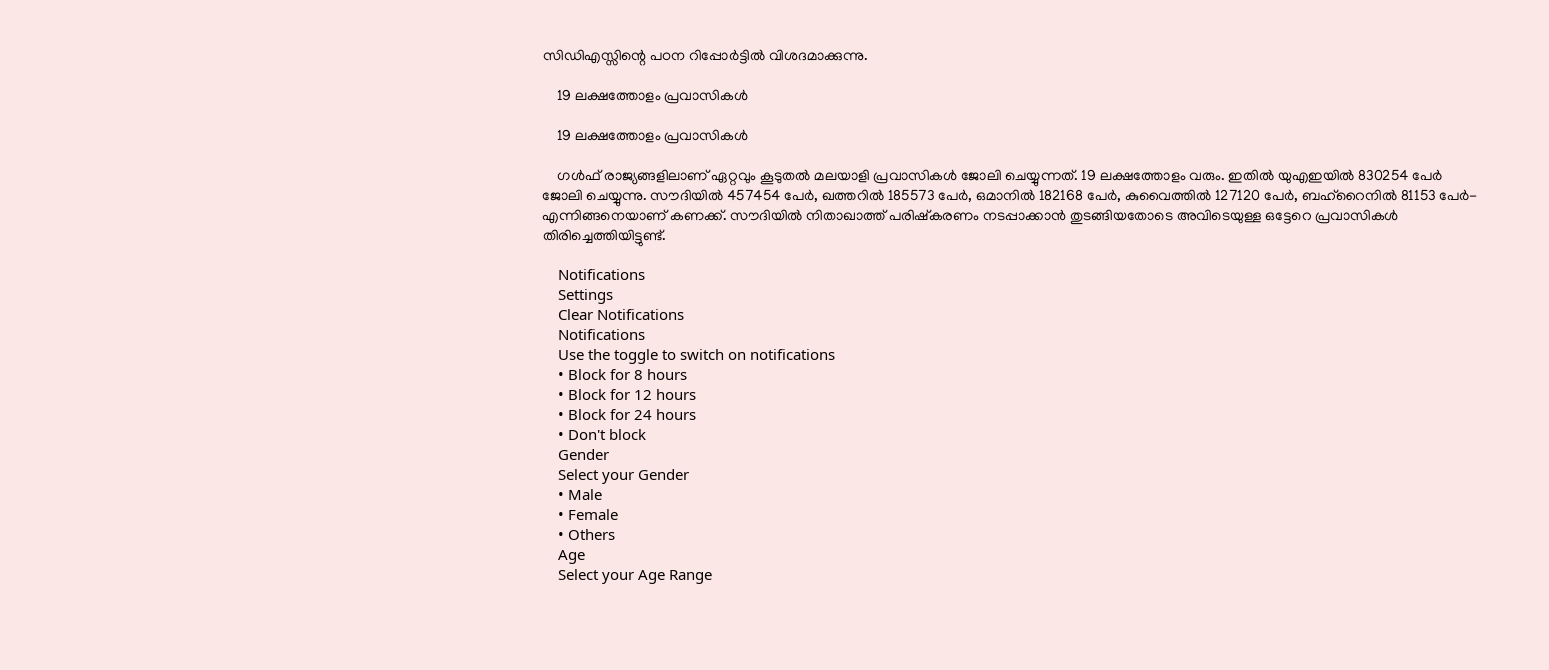സിഡിഎസ്സിന്റെ പഠന റിപ്പോര്‍ട്ടില്‍ വിശദമാക്കുന്നു.

    19 ലക്ഷത്തോളം പ്രവാസികള്‍

    19 ലക്ഷത്തോളം പ്രവാസികള്‍

    ഗള്‍ഫ് രാജ്യങ്ങളിലാണ് ഏറ്റവും കൂടുതല്‍ മലയാളി പ്രവാസികള്‍ ജോലി ചെയ്യുന്നത്. 19 ലക്ഷത്തോളം വരും. ഇതില്‍ യുഎഇയില്‍ 830254 പേര്‍ ജോലി ചെയ്യുന്നു. സൗദിയില്‍ 457454 പേര്‍, ഖത്തറില്‍ 185573 പേര്‍, ഒമാനില്‍ 182168 പേര്‍, കുവൈത്തില്‍ 127120 പേര്‍, ബഹ്‌റൈനില്‍ 81153 പേര്‍- എന്നിങ്ങനെയാണ് കണക്ക്. സൗദിയില്‍ നിതാഖാത്ത് പരിഷ്‌കരണം നടപ്പാക്കാന്‍ തുടങ്ങിയതോടെ അവിടെയുള്ള ഒട്ടേറെ പ്രവാസികള്‍ തിരിച്ചെത്തിയിട്ടുണ്ട്.

    Notifications
    Settings
    Clear Notifications
    Notifications
    Use the toggle to switch on notifications
    • Block for 8 hours
    • Block for 12 hours
    • Block for 24 hours
    • Don't block
    Gender
    Select your Gender
    • Male
    • Female
    • Others
    Age
    Select your Age Range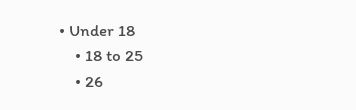• Under 18
    • 18 to 25
    • 26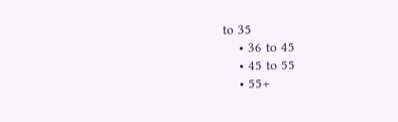to 35
    • 36 to 45
    • 45 to 55
    • 55+